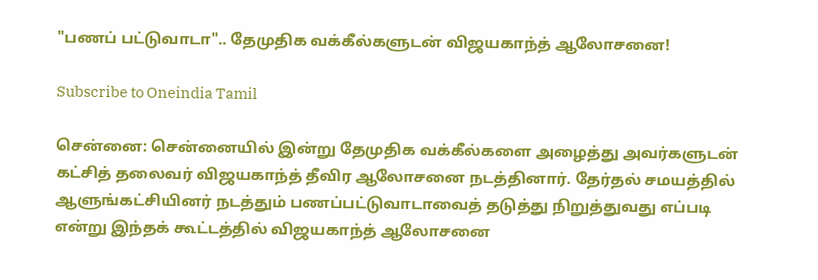"பணப் பட்டுவாடா".. தேமுதிக வக்கீல்களுடன் விஜயகாந்த் ஆலோசனை!

Subscribe to Oneindia Tamil

சென்னை: சென்னையில் இன்று தேமுதிக வக்கீல்களை அழைத்து அவர்களுடன் கட்சித் தலைவர் விஜயகாந்த் தீவிர ஆலோசனை நடத்தினார். தேர்தல் சமயத்தில் ஆளுங்கட்சியினர் நடத்தும் பணப்பட்டுவாடாவைத் தடுத்து நிறுத்துவது எப்படி என்று இந்தக் கூட்டத்தில் விஜயகாந்த் ஆலோசனை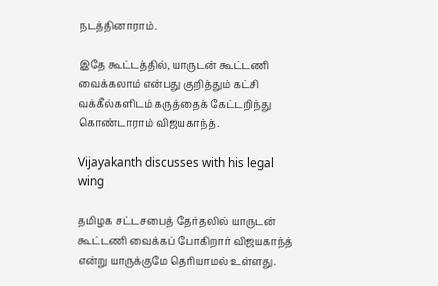நடத்தினாராம்.

இதே கூட்டத்தில், யாருடன் கூட்டணி வைக்கலாம் என்பது குறித்தும் கட்சி வக்கீல்களிடம் கருத்தைக் கேட்டறிந்து கொண்டாராம் விஜயகாந்த்.

Vijayakanth discusses with his legal wing

தமிழக சட்டசபைத் தேர்தலில் யாருடன் கூட்டணி வைக்கப் போகிறார் விஜயகாந்த் என்று யாருக்குமே தெரியாமல் உள்ளது.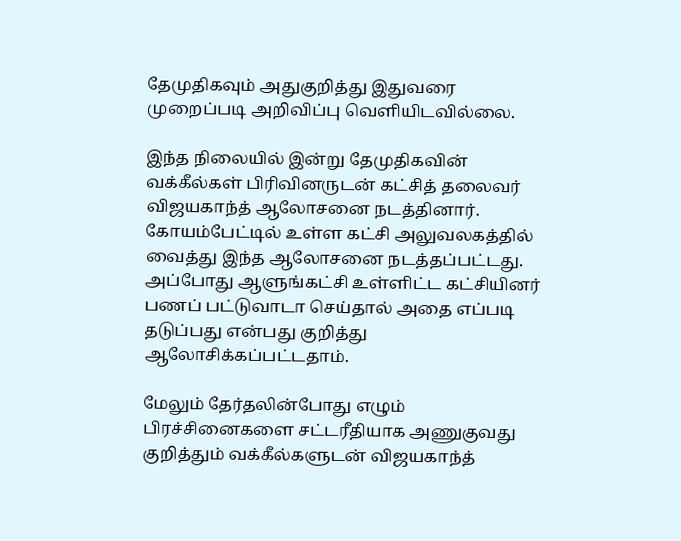தேமுதிகவும் அதுகுறித்து இதுவரை முறைப்படி அறிவிப்பு வெளியிடவில்லை.

இந்த நிலையில் இன்று தேமுதிகவின் வக்கீல்கள் பிரிவினருடன் கட்சித் தலைவர் விஜயகாந்த் ஆலோசனை நடத்தினார். கோயம்பேட்டில் உள்ள கட்சி அலுவலகத்தில் வைத்து இந்த ஆலோசனை நடத்தப்பட்டது. அப்போது ஆளுங்கட்சி உள்ளிட்ட கட்சியினர் பணப் பட்டுவாடா செய்தால் அதை எப்படி தடுப்பது என்பது குறித்து ஆலோசிக்கப்பட்டதாம்.

மேலும் தேர்தலின்போது எழும் பிரச்சினைகளை சட்டரீதியாக அணுகுவது குறித்தும் வக்கீல்களுடன் விஜயகாந்த்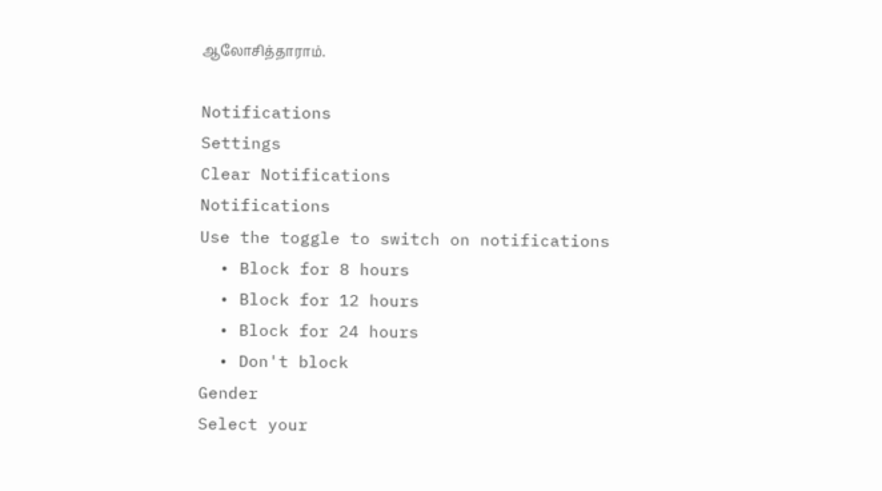ஆலோசித்தாராம்.

Notifications
Settings
Clear Notifications
Notifications
Use the toggle to switch on notifications
  • Block for 8 hours
  • Block for 12 hours
  • Block for 24 hours
  • Don't block
Gender
Select your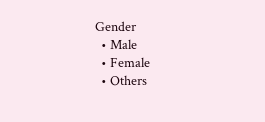Gender
  • Male
  • Female
  • Others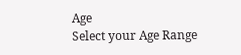Age
Select your Age Range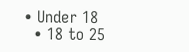• Under 18
  • 18 to 25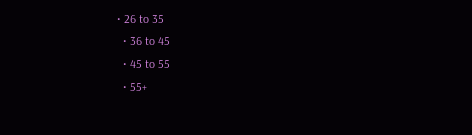• 26 to 35
  • 36 to 45
  • 45 to 55
  • 55+